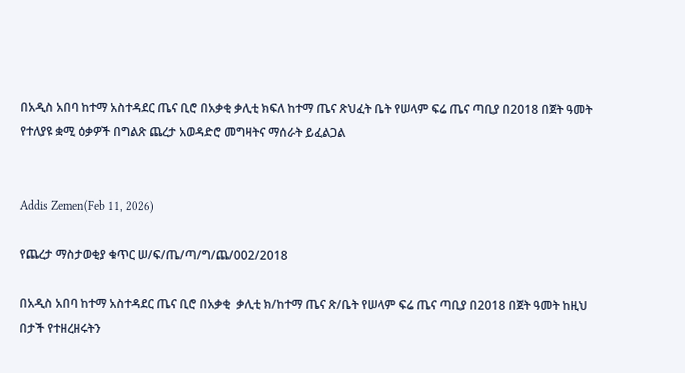በአዲስ አበባ ከተማ አስተዳደር ጤና ቢሮ በአቃቂ ቃሊቲ ክፍለ ከተማ ጤና ጽህፈት ቤት የሠላም ፍሬ ጤና ጣቢያ በ2018 በጀት ዓመት የተለያዩ ቋሚ ዕቃዎች በግልጽ ጨረታ አወዳድሮ መግዛትና ማሰራት ይፈልጋል


Addis Zemen(Feb 11, 2026)

የጨረታ ማስታወቂያ ቁጥር ሠ/ፍ/ጤ/ጣ/ግ/ጨ/002/2018

በአዲስ አበባ ከተማ አስተዳደር ጤና ቢሮ በአቃቂ  ቃሊቲ ክ/ከተማ ጤና ጽ/ቤት የሠላም ፍሬ ጤና ጣቢያ በ2018 በጀት ዓመት ከዚህ በታች የተዘረዘሩትን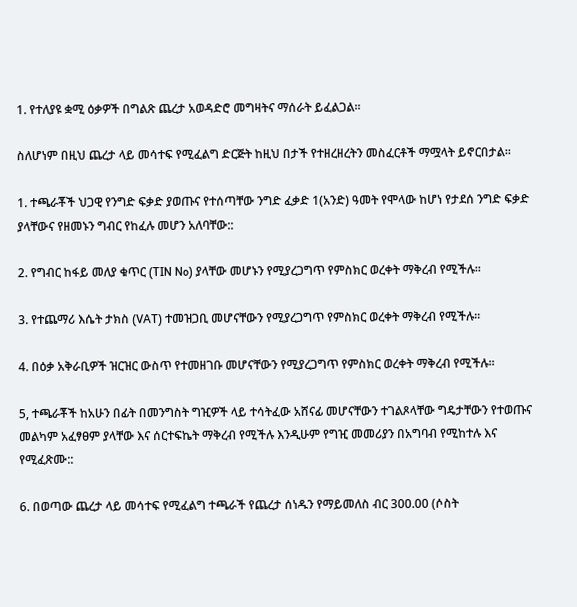1. የተለያዩ ቋሚ ዕቃዎች በግልጽ ጨረታ አወዳድሮ መግዛትና ማሰራት ይፈልጋል፡፡

ስለሆነም በዚህ ጨረታ ላይ መሳተፍ የሚፈልግ ድርጅት ከዚህ በታች የተዘረዘረትን መስፈርቶች ማሟላት ይኖርበታል፡፡

1. ተጫራቾች ህጋዊ የንግድ ፍቃድ ያወጡና የተሰጣቸው ንግድ ፈቃድ 1(አንድ) ዓመት የሞላው ከሆነ የታደሰ ንግድ ፍቃድ ያላቸውና የዘመኑን ግብር የከፈሉ መሆን አለባቸው::

2. የግብር ከፋይ መለያ ቁጥር (TIN No) ያላቸው መሆኑን የሚያረጋግጥ የምስክር ወረቀት ማቅረብ የሚችሉ፡፡

3. የተጨማሪ እሴት ታክስ (VAT) ተመዝጋቢ መሆናቸውን የሚያረጋግጥ የምስክር ወረቀት ማቅረብ የሚችሉ፡፡

4. በዕቃ አቅራቢዎች ዝርዝር ውስጥ የተመዘገቡ መሆናቸውን የሚያረጋግጥ የምስክር ወረቀት ማቅረብ የሚችሉ፡፡

5, ተጫራቾች ከአሁን በፊት በመንግስት ግዢዎች ላይ ተሳትፈው አሸናፊ መሆናቸውን ተገልጾላቸው ግዴታቸውን የተወጡና መልካም አፈፃፀም ያላቸው እና ሰርተፍኬት ማቅረብ የሚችሉ እንዲሁም የግዢ መመሪያን በአግባብ የሚከተሉ እና የሚፈጽሙ::

6. በወጣው ጨረታ ላይ መሳተፍ የሚፈልግ ተጫራች የጨረታ ሰነዱን የማይመለስ ብር 300.00 (ሶስት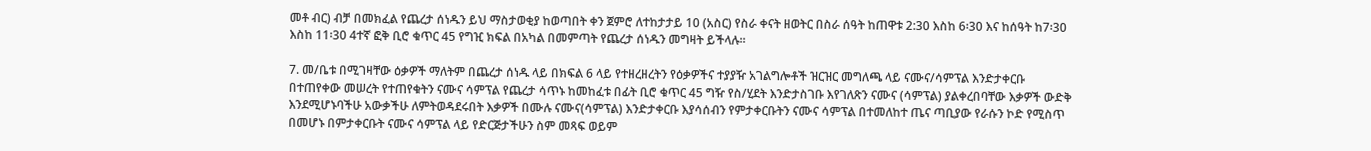መቶ ብር) ብቻ በመክፈል የጨረታ ሰነዱን ይህ ማስታወቂያ ከወጣበት ቀን ጀምሮ ለተከታታይ 10 (አስር) የስራ ቀናት ዘወትር በስራ ሰዓት ከጠዋቱ 2:30 እስከ 6፡30 እና ከሰዓት ከ7፡30 እስከ 11፡30 4ተኛ ፎቅ ቢሮ ቁጥር 45 የግዢ ክፍል በአካል በመምጣት የጨረታ ሰነዱን መግዛት ይችላሉ፡፡

7. መ/ቤቱ በሚገዛቸው ዕቃዎች ማለትም በጨረታ ሰነዱ ላይ በክፍል 6 ላይ የተዘረዘረትን የዕቃዎችና ተያያዥ አገልግሎቶች ዝርዝር መግለጫ ላይ ናሙና/ሳምፕል እንድታቀርቡ በተጠየቀው መሠረት የተጠየቁትን ናሙና ሳምፕል የጨረታ ሳጥኑ ከመከፈቱ በፊት ቢሮ ቁጥር 45 ግዥ የስ/ሂደት እንድታስገቡ እየገለጽን ናሙና (ሳምፕል) ያልቀረበባቸው እቃዎች ውድቅ እንደሚሆኑባችሁ አውቃችሁ ለምትወዳደሩበት እቃዎች በሙሉ ናሙና(ሳምፕል) እንድታቀርቡ እያሳሰብን የምታቀርቡትን ናሙና ሳምፕል በተመለከተ ጤና ጣቢያው የራሱን ኮድ የሚስጥ በመሆኑ በምታቀርቡት ናሙና ሳምፕል ላይ የድርጅታችሁን ስም መጻፍ ወይም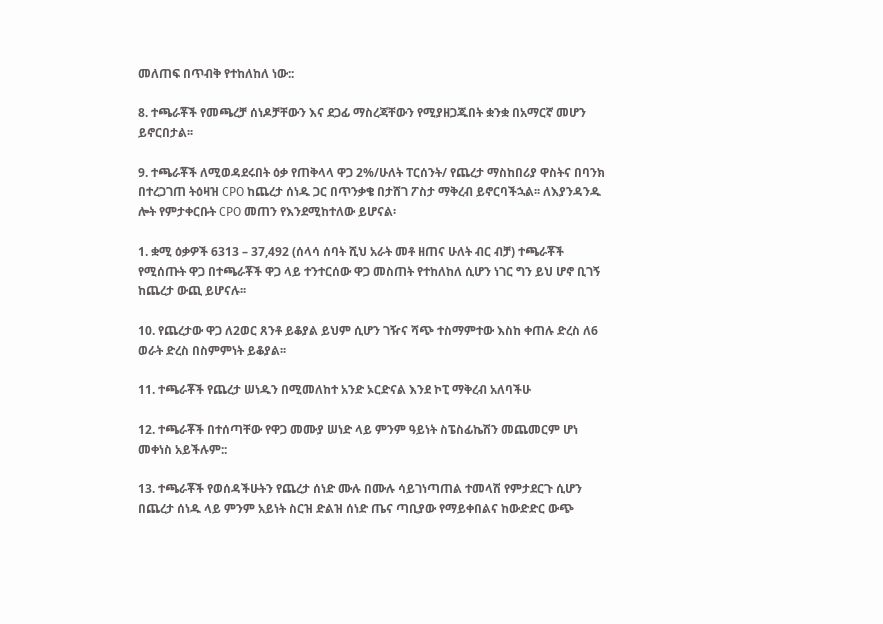መለጠፍ በጥብቅ የተከለከለ ነው::

8. ተጫራቾች የመጫረቻ ሰነዶቻቸውን እና ደጋፊ ማስረጃቸውን የሚያዘጋጁበት ቋንቋ በአማርኛ መሆን ይኖርበታል፡፡

9. ተጫራቾች ለሚወዳደሩበት ዕቃ የጠቅላላ ዋጋ 2%/ሁለት ፐርሰንት/ የጨረታ ማስከበሪያ ዋስትና በባንክ በተረጋገጠ ትዕዛዝ CPO ከጨረታ ሰነዱ ጋር በጥንቃቄ በታሸገ ፖስታ ማቅረብ ይኖርባችኋል፡፡ ለእያንዳንዱ ሎት የምታቀርቡት CPO መጠን የእንደሚከተለው ይሆናል፡

1. ቋሚ ዕቃዎች 6313 – 37,492 (ሰላሳ ሰባት ሺህ አራት መቶ ዘጠና ሁለት ብር ብቻ) ተጫራቾች የሚሰጡት ዋጋ በተጫራቾች ዋጋ ላይ ተንተርሰው ዋጋ መስጠት የተከለከለ ሲሆን ነገር ግን ይህ ሆኖ ቢገኝ ከጨረታ ውጪ ይሆናሉ፡፡

10. የጨረታው ዋጋ ለ2ወር ጸንቶ ይቆያል ይህም ሲሆን ገዥና ሻጭ ተስማምተው እስከ ቀጠሉ ድረስ ለ6 ወራት ድረስ በስምምነት ይቆያል፡፡

11. ተጫራቾች የጨረታ ሠነዱን በሚመለከተ አንድ ኦርድናል እንደ ኮፒ ማቅረብ አለባችሁ

12. ተጫራቾች በተሰጣቸው የዋጋ መሙያ ሠነድ ላይ ምንም ዓይነት ስፔስፊኬሽን መጨመርም ሆነ መቀነስ አይችሉም::

13. ተጫራቾች የወሰዳችሁትን የጨረታ ሰነድ ሙሉ በሙሉ ሳይገነጣጠል ተመላሽ የምታደርጉ ሲሆን በጨረታ ሰነዱ ላይ ምንም አይነት ስርዝ ድልዝ ሰነድ ጤና ጣቢያው የማይቀበልና ከውድድር ውጭ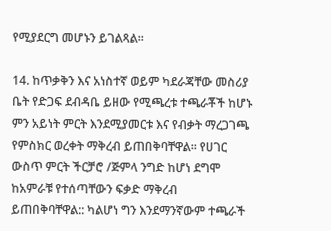የሚያደርግ መሆኑን ይገልጻል፡፡

14. ከጥቃቅን እና አነስተኛ ወይም ካደራጃቸው መስሪያ ቤት የድጋፍ ደብዳቤ ይዘው የሚጫረቱ ተጫራቾች ከሆኑ ምን አይነት ምርት እንደሚያመርቱ እና የብቃት ማረጋገጫ የምስክር ወረቀት ማቅረብ ይጠበቅባቸዋል፡፡ የሀገር ውስጥ ምርት ችርቻሮ /ጅምላ ንግድ ከሆነ ደግሞ ከአምራቹ የተሰጣቸውን ፍቃድ ማቅረብ ይጠበቅባቸዋል:: ካልሆነ ግን እንደማንኛውም ተጫራች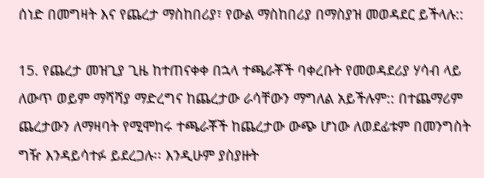ሰነድ በመግዛት እና የጨረታ ማስከበሪያ፣ የውል ማስከበሪያ በማስያዝ መወዳደር ይችላሉ::

15. የጨረታ መዝጊያ ጊዜ ከተጠናቀቀ በኋላ ተጫራቾች ባቀረቡት የመወዳደሪያ ሃሳብ ላይ ለውጥ ወይም ማሻሻያ ማድረግና ከጨረታው ራሳቸውን ማግለል አይችሉም:: በተጨማሪም ጨረታውን ለማዛባት የሚሞከሩ ተጫራቾች ከጨረታው ውጭ ሆነው ለወደፊቱም በመንግስት ግዥ እንዳይሳተፉ ይደረጋሉ፡፡ እንዲሁም ያስያዙት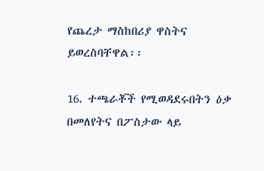የጨረታ ማስከበሪያ ዋስትና ይወረስባቸዋል፡፡

16. ተጫራቾች የሚወዳደሩበትን ዕቃ በመለየትና በፖስታው ላይ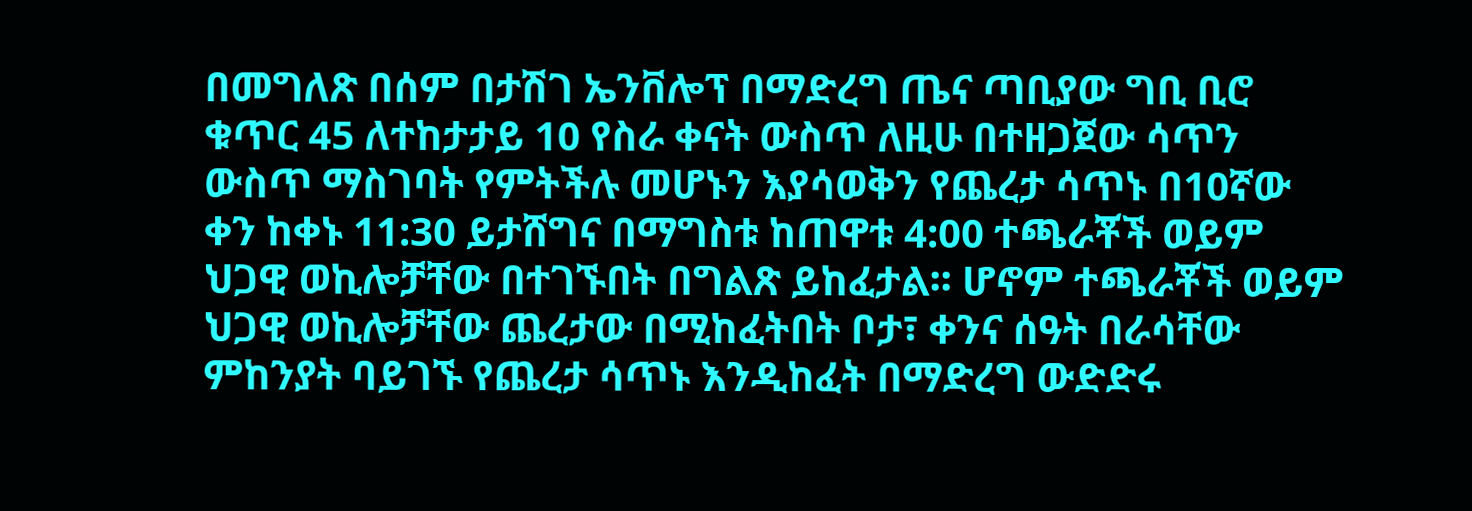በመግለጽ በሰም በታሽገ ኤንቨሎፕ በማድረግ ጤና ጣቢያው ግቢ ቢሮ ቁጥር 45 ለተከታታይ 10 የስራ ቀናት ውስጥ ለዚሁ በተዘጋጀው ሳጥን ውስጥ ማስገባት የምትችሉ መሆኑን እያሳወቅን የጨረታ ሳጥኑ በ10ኛው ቀን ከቀኑ 11:30 ይታሸግና በማግስቱ ከጠዋቱ 4:00 ተጫራቾች ወይም ህጋዊ ወኪሎቻቸው በተገኙበት በግልጽ ይከፈታል፡፡ ሆኖም ተጫራቾች ወይም ህጋዊ ወኪሎቻቸው ጨረታው በሚከፈትበት ቦታ፣ ቀንና ሰዓት በራሳቸው ምከንያት ባይገኙ የጨረታ ሳጥኑ እንዲከፈት በማድረግ ውድድሩ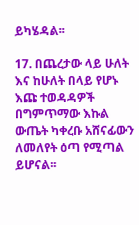ይካሄዳል፡፡

17. በጨረታው ላይ ሁለት እና ከሁለት በላይ የሆኑ እጩ ተወዳዳዎች በግምጥማው እኩል ውጤት ካቀረቡ አሸናፊውን ለመለየት ዕጣ የሚጣል ይሆናል፡፡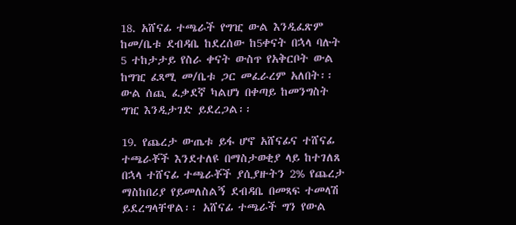18. አሸናፊ ተጫራች የግዢ ውል እንዲፈጽም ከመ/ቤቱ ደብዳቤ ከደረሰው ከ5ቀናት በኋላ ባሉት 5 ተከታታይ የስራ ቀናት ውስጥ የአቅርቦት ውል ከግዢ ፈጻሚ መ/ቤቱ ጋር መፈራረም አለበት፡፡ ውል ሰጪ ፈቃደኛ ካልሆነ በቀጣይ ከመንግስት ግዢ እንዲታገድ ይደረጋል፡፡

19. የጨረታ ውጤቱ ይፋ ሆኖ አሸናፊና ተሸናፊ ተጫራቾች እንደተለዩ በማስታወቂያ ላይ ከተገለጸ በኋላ ተሸናፊ ተጫራቾች ያሲያዙትን 2% የጨረታ ማስከበሪያ የይመለስልኝ ደብዳቤ በመጻፍ ተመላሽ ይደረግላቸዋል፡፡ አሸናፊ ተጫራች ግን የውል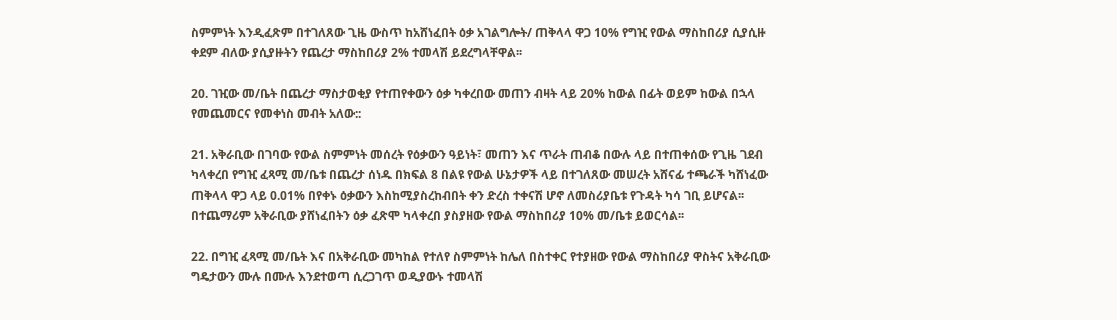ስምምነት እንዲፈጽም በተገለጸው ጊዜ ውስጥ ከአሸነፈበት ዕቃ አገልግሎት/ ጠቅላላ ዋጋ 10% የግዢ የውል ማስከበሪያ ሲያሲዙ ቀደም ብለው ያሲያዙትን የጨረታ ማስከበሪያ 2% ተመላሽ ይደረግላቸዋል፡፡

20. ገዢው መ/ቤት በጨረታ ማስታወቂያ የተጠየቀውን ዕቃ ካቀረበው መጠን ብዛት ላይ 20% ከውል በፊት ወይም ከውል በኋላ የመጨመርና የመቀነስ መብት አለው::

21. አቅራቢው በገባው የውል ስምምነት መሰረት የዕቃውን ዓይነት፣ መጠን እና ጥራት ጠብቆ በውሉ ላይ በተጠቀሰው የጊዜ ገደብ ካላቀረበ የግዢ ፈጻሚ መ/ቤቱ በጨረታ ሰነዱ በክፍል 8 በልዩ የውል ሁኔታዎች ላይ በተገለጸው መሠረት አሸናፊ ተጫራች ካሸነፈው ጠቅላላ ዋጋ ላይ 0.01% በየቀኑ ዕቃውን እስከሚያስረከብበት ቀን ድረስ ተቀናሽ ሆኖ ለመስሪያቤቱ የጉዳት ካሳ ገቢ ይሆናል፡፡ በተጨማሪም አቅራቢው ያሸነፈበትን ዕቃ ፈጽሞ ካላቀረበ ያስያዘው የውል ማስከበሪያ 10% መ/ቤቱ ይወርሳል፡፡

22. በግዢ ፈጻሚ መ/ቤት እና በአቅራቢው መካከል የተለየ ስምምነት ከሌለ በስተቀር የተያዘው የውል ማስከበሪያ ዋስትና አቅራቢው ግዴታውን ሙሉ በሙሉ እንደተወጣ ሲረጋገጥ ወዲያውኑ ተመላሽ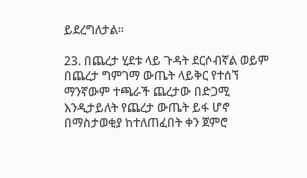ይደረግለታል፡፡

23. በጨረታ ሂደቱ ላይ ጉዳት ደርሶብኛል ወይም በጨረታ ግምገማ ውጤት ላይቅር የተሰኘ ማንኛውም ተጫራች ጨረታው በድጋሚ እንዲታይለት የጨረታ ውጤት ይፋ ሆኖ በማስታወቂያ ከተለጠፈበት ቀን ጀምሮ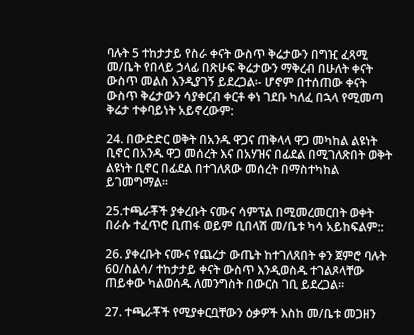ባሉት 5 ተከታታይ የስራ ቀናት ውስጥ ቅሬታውን በግዢ ፈጻሚ መ/ቤት የበላይ ኃላፊ በጽሁፍ ቅሬታውን ማቅረብ በሁለት ቀናት ውስጥ መልስ እንዲያገኝ ይደረጋል፡- ሆኖም በተሰጠው ቀናት ውስጥ ቅሬታውን ሳያቀርብ ቀርቶ ቀነ ገደቡ ካለፈ በኋላ የሚመጣ ቅሬታ ተቀባይነት አይኖረውም:

24. በውድድር ወቅት በአንዱ ዋጋና ጠቅላላ ዋጋ መካከል ልዩነት ቢኖር በአንዱ ዋጋ መሰረት እና በአሃዝና በፊደል በሚገለጽበት ወቅት ልዩነት ቢኖር በፊደል በተገለጸው መሰረት በማስተካከል ይገመግማል፡፡

25.ተጫራቾች ያቀረቡት ናሙና ሳምፕል በሚመረመርበት ወቀት በራሱ ተፈጥሮ ቢጠፋ ወይም ቢበላሽ መ/ቤቱ ካሳ አይከፍልም::

26. ያቀረቡት ናሙና የጨረታ ውጤት ከተገለጸበት ቀን ጀምሮ ባሉት 60/ስልሳ/ ተከታታይ ቀናት ውስጥ እንዲወስዱ ተገልጾላቸው ጠይቀው ካልወሰዱ ለመንግስት በውርስ ገቢ ይደረጋል፡፡

27. ተጫራቾች የሚያቀርቧቸውን ዕቃዎች እስከ መ/ቤቱ መጋዘን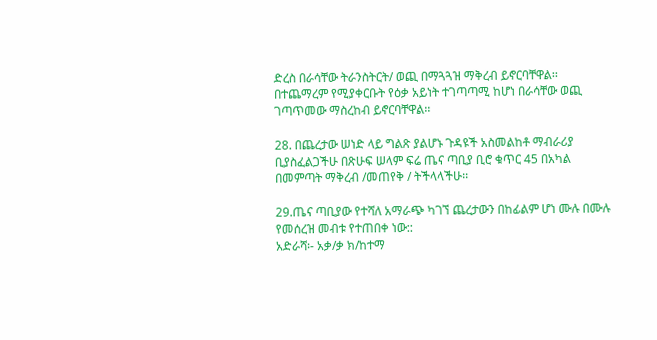ድረስ በራሳቸው ትራንስትርት/ ወጪ በማጓጓዝ ማቅረብ ይኖርባቸዋል፡፡ በተጨማረም የሚያቀርቡት የዕቃ አይነት ተገጣጣሚ ከሆነ በራሳቸው ወጪ ገጣጥመው ማስረከብ ይኖርባቸዋል፡፡

28. በጨረታው ሠነድ ላይ ግልጽ ያልሆኑ ጉዳዩች አስመልከቶ ማብራሪያ ቢያስፈልጋችሁ በጽሁፍ ሠላም ፍሬ ጤና ጣቢያ ቢሮ ቁጥር 45 በአካል በመምጣት ማቅረብ /መጠየቅ / ትችላላችሁ፡፡

29.ጤና ጣቢያው የተሻለ አማራጭ ካገኘ ጨረታውን በከፊልም ሆነ ሙሉ በሙሉ የመሰረዝ መብቱ የተጠበቀ ነው::
አድራሻ፡- አቃ/ቃ ክ/ከተማ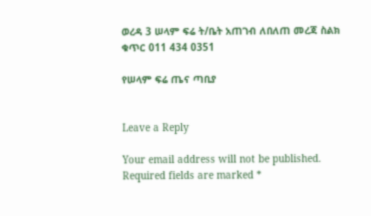ወረዳ 3 ሠላም ፍሬ ት/ቤት አጠገብ ለበለጠ መረጃ ስልክ ቁጥር 011 434 0351

የሠላም ፍሬ ጤና ጣቢያ


Leave a Reply

Your email address will not be published. Required fields are marked *